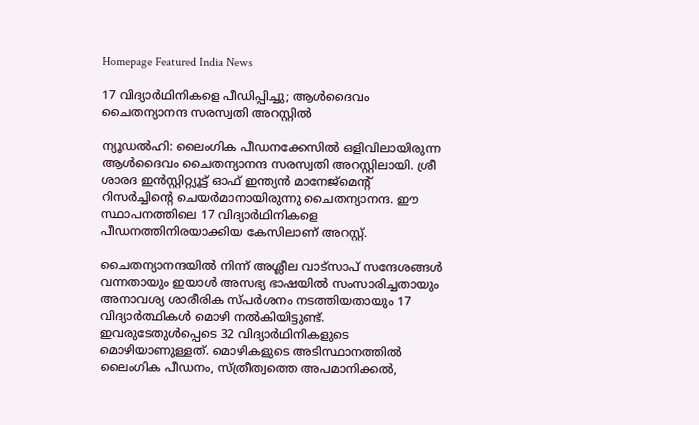Homepage Featured India News

17 വിദ്യാര്‍ഥിനികളെ പീഡിപ്പിച്ചു; ആള്‍ദൈവം ചൈതന്യാനന്ദ സരസ്വതി അറസ്റ്റില്‍

ന്യൂഡൽഹി: ലൈംഗിക പീഡനക്കേസിൽ ഒളിവിലായിരുന്ന ആൾദൈവം ചൈതന്യാനന്ദ സരസ്വതി അറസ്റ്റിലായി. ശ്രീ ശാരദ ഇൻസ്റ്റിറ്റ്യൂട്ട് ഓഫ് ഇന്ത്യൻ മാനേജ്മെന്റ് റിസർച്ചിന്റെ ചെയർമാനായിരുന്നു ചൈതന്യാനന്ദ. ഈ സ്ഥാപനത്തിലെ 17 വിദ്യാർഥിനികളെ പീഡനത്തിനിരയാക്കിയ കേസിലാണ് അറസ്റ്റ്.

ചൈതന്യാനന്ദയിൽ നിന്ന് അശ്ലീല വാട്സാപ് സന്ദേശങ്ങൾ വന്നതായും ഇയാൾ അസഭ്യ ഭാഷയിൽ സംസാരിച്ചതായും അനാവശ്യ ശാരീരിക സ്പർശനം നടത്തിയതായും 17 വിദ്യാർത്ഥികൾ മൊഴി നൽകിയിട്ടുണ്ട്. ഇവരുടേതുൾപ്പെടെ 32 വിദ്യാർഥിനികളുടെ മൊഴിയാണുള്ളത്. മൊഴികളുടെ അടിസ്ഥാനത്തിൽ ലൈംഗിക പീഡനം, സ്ത്രീത്വത്തെ അപമാനിക്കൽ,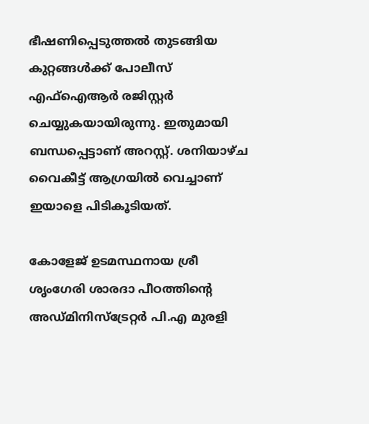ഭീഷണിപ്പെടുത്തൽ തുടങ്ങിയ കുറ്റങ്ങൾക്ക് പോലീസ് എഫ്ഐആർ രജിസ്റ്റർ ചെയ്യുകയായിരുന്നു. ഇതുമായി ബന്ധപ്പെട്ടാണ് അറസ്റ്റ്. ശനിയാഴ്ച വൈകീട്ട് ആഗ്രയിൽ വെച്ചാണ് ഇയാളെ പിടികൂടിയത്.

കോളേജ് ഉടമസ്ഥനായ ശ്രീ ശൃംഗേരി ശാരദാ പീഠത്തിന്റെ അഡ്മിനിസ്ട്രേറ്റർ പി.എ മുരളി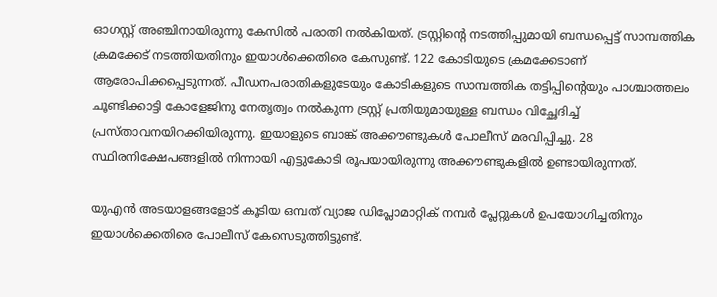ഓഗസ്റ്റ് അഞ്ചിനായിരുന്നു കേസിൽ പരാതി നൽകിയത്. ട്രസ്റ്റിന്റെ നടത്തിപ്പുമായി ബന്ധപ്പെട്ട് സാമ്പത്തിക ക്രമക്കേട് നടത്തിയതിനും ഇയാൾക്കെതിരെ കേസുണ്ട്. 122 കോടിയുടെ ക്രമക്കേടാണ് ആരോപിക്കപ്പെടുന്നത്. പീഡനപരാതികളുടേയും കോടികളുടെ സാമ്പത്തിക തട്ടിപ്പിന്റെയും പാശ്ചാത്തലം ചൂണ്ടിക്കാട്ടി കോളേജിനു നേതൃത്വം നൽകുന്ന ട്രസ്റ്റ് പ്രതിയുമായുള്ള ബന്ധം വിച്ഛേദിച്ച് പ്രസ്താവനയിറക്കിയിരുന്നു. ഇയാളുടെ ബാങ്ക് അക്കൗണ്ടുകൾ പോലീസ് മരവിപ്പിച്ചു. 28 സ്ഥിരനിക്ഷേപങ്ങളിൽ നിന്നായി എട്ടുകോടി രൂപയായിരുന്നു അക്കൗണ്ടുകളിൽ ഉണ്ടായിരുന്നത്.

യുഎൻ അടയാളങ്ങളോട് കൂടിയ ഒമ്പത് വ്യാജ ഡിപ്ലോമാറ്റിക് നമ്പർ പ്ലേറ്റുകൾ ഉപയോഗിച്ചതിനും ഇയാൾക്കെതിരെ പോലീസ് കേസെടുത്തിട്ടുണ്ട്.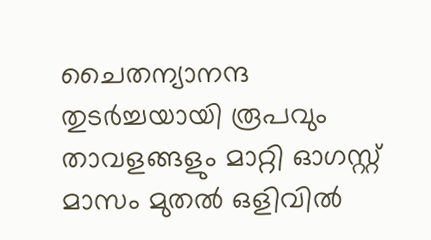ചൈതന്യാനന്ദ തുടർച്ചയായി രൂപവും താവളങ്ങളും മാറ്റി ഓഗസ്റ്റ് മാസം മുതൽ ഒളിവിൽ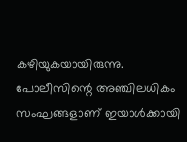കഴിയുകയായിരുന്നു. പോലീസിന്റെ അഞ്ചിലധികം സംഘങ്ങളാണ് ഇയാൾക്കായി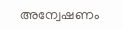അന്വേഷണം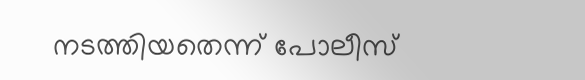നടത്തിയതെന്ന് പോലീസ്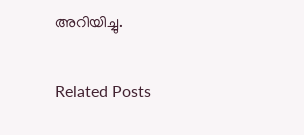അറിയിച്ചു.

Related Posts